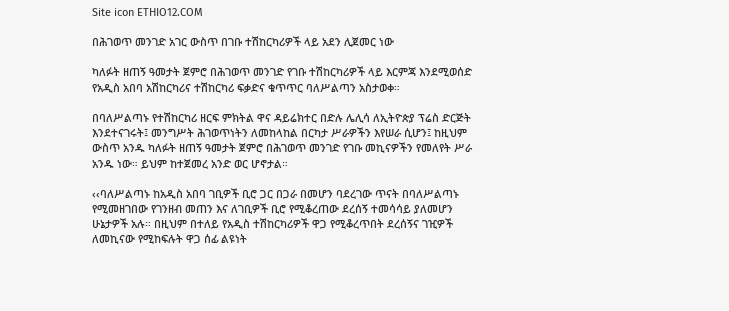Site icon ETHIO12.COM

በሕገወጥ መንገድ አገር ውስጥ በገቡ ተሽከርካሪዎች ላይ አደን ሊጀመር ነው

ካለፉት ዘጠኝ ዓመታት ጀምሮ በሕገወጥ መንገድ የገቡ ተሽከርካሪዎች ላይ እርምጃ እንደሚወሰድ የአዲስ አበባ አሽከርካሪና ተሽከርካሪ ፍቃድና ቁጥጥር ባለሥልጣን አስታወቀ።

በባለሥልጣኑ የተሽከርካሪ ዘርፍ ምክትል ዋና ዳይሬክተር በድሉ ሌሊሳ ለኢትዮጵያ ፕሬስ ድርጅት እንደተናገሩት፤ መንግሥት ሕገወጥነትን ለመከላከል በርካታ ሥራዎችን እየሠራ ሲሆን፤ ከዚህም ውስጥ አንዱ ካለፉት ዘጠኝ ዓመታት ጀምሮ በሕገወጥ መንገድ የገቡ መኪናዎችን የመለየት ሥራ አንዱ ነው። ይህም ከተጀመረ አንድ ወር ሆኖታል።

‹‹ባለሥልጣኑ ከአዲስ አበባ ገቢዎች ቢሮ ጋር በጋራ በመሆን ባደረገው ጥናት በባለሥልጣኑ የሚመዘገበው የገንዘብ መጠን እና ለገቢዎች ቢሮ የሚቆረጠው ደረሰኝ ተመሳሳይ ያለመሆን ሁኔታዎች አሉ። በዚህም በተለይ የአዲስ ተሽከርካሪዎች ዋጋ የሚቆረጥበት ደረሰኝና ገዢዎች ለመኪናው የሚከፍሉት ዋጋ ሰፊ ልዩነት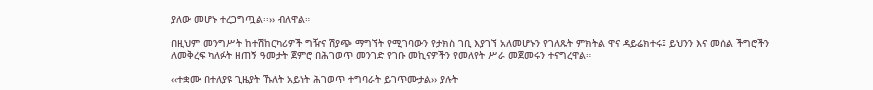ያለው መሆኑ ተረጋግጧል፡፡›› ብለዋል።

በዚህም መንግሥት ከተሽከርካሪዎች ግዥና ሽያጭ ማግኘት የሚገባውን የታክስ ገቢ እያገኘ አለመሆኑን የገለጹት ምክትል ዋና ዳይሬክተሩ፤ ይህንን እና መሰል ችግሮችን ለመቅረፍ ካለፉት ዘጠኝ ዓመታት ጀምሮ በሕገወጥ መንገድ የገቡ መኪናዎችን የመለየት ሥራ መጀመሩን ተናግረዋል።

‹‹ተቋሙ በተለያዩ ጊዜያት ኹለት አይነት ሕገወጥ ተግባራት ይገጥሙታል›› ያሉት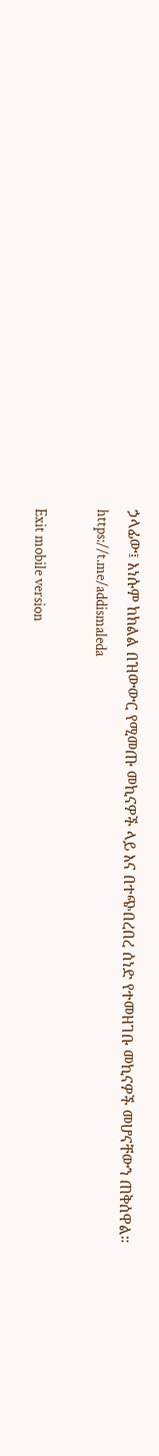ኃላፊው፤ እነሱም ከክልል በዝውውር የሚመጡ መኪናዎች ላይ እና በተጭበረበረ ሰነድ የተመዘገቡ መኪናዎች መሆናቸውን ጠቅሰዋል።
https://t.me/addismaleda

Exit mobile version